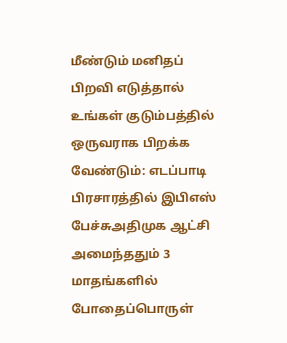மீண்டும் மனிதப் பிறவி எடுத்தால் உங்கள் குடும்பத்தில் ஒருவராக பிறக்க வேண்டும்: எடப்பாடி பிரசாரத்தில் இபிஎஸ் பேச்சுஅதிமுக ஆட்சி அமைந்ததும் 3 மாதங்களில் போதைப்பொருள்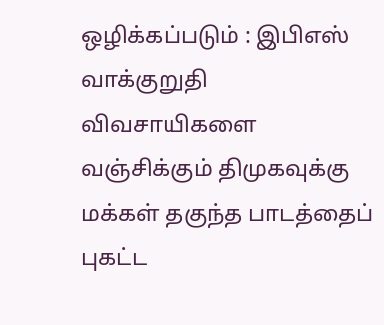ஒழிக்கப்படும் : இபிஎஸ் வாக்குறுதி விவசாயிகளை வஞ்சிக்கும் திமுகவுக்கு மக்கள் தகுந்த பாடத்தைப் புகட்ட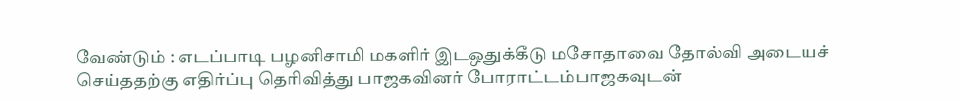வேண்டும் : எடப்பாடி பழனிசாமி மகளிர் இடஒதுக்கீடு மசோதாவை தோல்வி அடையச் செய்ததற்கு எதிர்ப்பு தெரிவித்து பாஜகவினர் போராட்டம்பாஜகவுடன்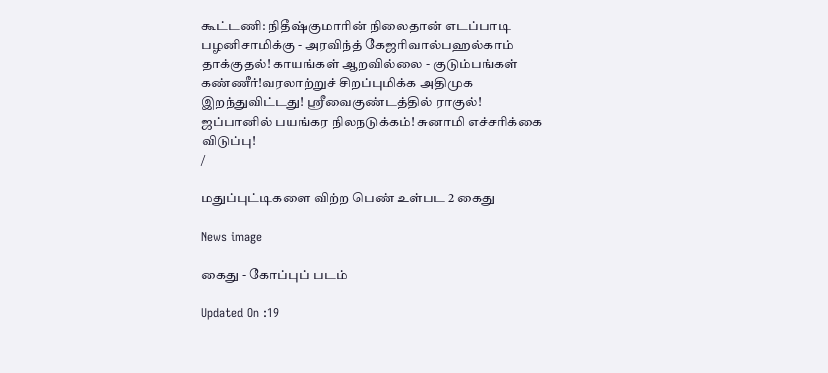கூட்டணி: நிதீஷ்குமாரின் நிலைதான் எடப்பாடி பழனிசாமிக்கு - அரவிந்த் கேஜரிவால்பஹல்காம் தாக்குதல்! காயங்கள் ஆறவில்லை - குடும்பங்கள் கண்ணீர்!வரலாற்றுச் சிறப்புமிக்க அதிமுக இறந்துவிட்டது! ஸ்ரீவைகுண்டத்தில் ராகுல்! ஜப்பானில் பயங்கர நிலநடுக்கம்! சுனாமி எச்சரிக்கை விடுப்பு!
/

மதுப்புட்டிகளை விற்ற பெண் உள்பட 2 கைது

News image

கைது - கோப்புப் படம்

Updated On :19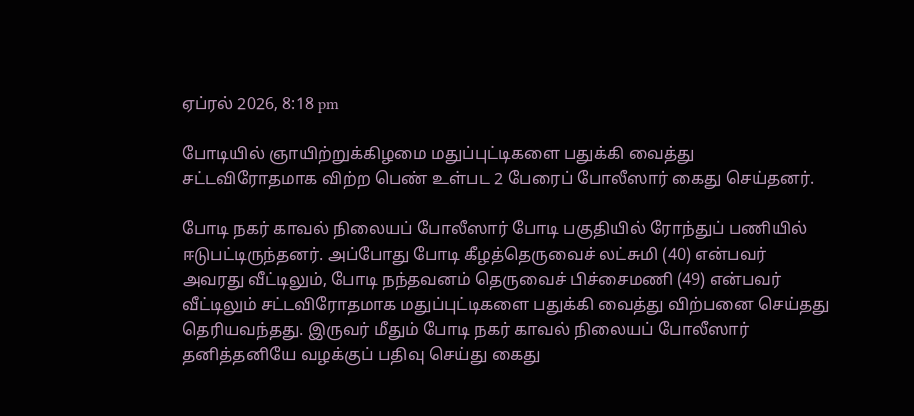ஏப்ரல் 2026, 8:18 pm

போடியில் ஞாயிற்றுக்கிழமை மதுப்புட்டிகளை பதுக்கி வைத்து சட்டவிரோதமாக விற்ற பெண் உள்பட 2 பேரைப் போலீஸார் கைது செய்தனர்.

போடி நகர் காவல் நிலையப் போலீஸார் போடி பகுதியில் ரோந்துப் பணியில் ஈடுபட்டிருந்தனர். அப்போது போடி கீழத்தெருவைச் லட்சுமி (40) என்பவர் அவரது வீட்டிலும், போடி நந்தவனம் தெருவைச் பிச்சைமணி (49) என்பவர் வீட்டிலும் சட்டவிரோதமாக மதுப்புட்டிகளை பதுக்கி வைத்து விற்பனை செய்தது தெரியவந்தது. இருவர் மீதும் போடி நகர் காவல் நிலையப் போலீஸார் தனித்தனியே வழக்குப் பதிவு செய்து கைது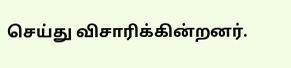செய்து விசாரிக்கின்றனர்.